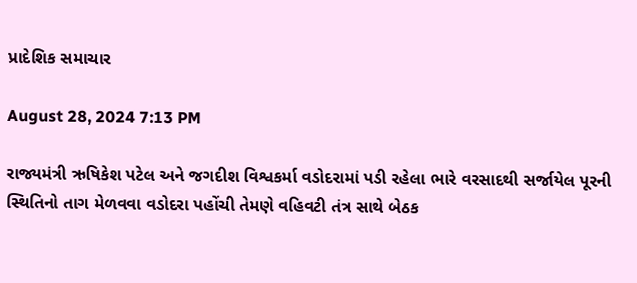પ્રાદેશિક સમાચાર

August 28, 2024 7:13 PM

રાજ્યમંત્રી ઋષિકેશ પટેલ અને જગદીશ વિશ્વકર્મા વડોદરામાં પડી રહેલા ભારે વરસાદથી સર્જાયેલ પૂરની સ્થિતિનો તાગ મેળવવા વડોદરા પહોંચી તેમણે વહિવટી તંત્ર સાથે બેઠક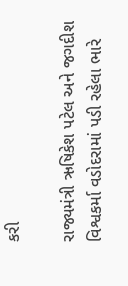કરી

રાજ્યમંત્રી ઋષિકેશ પટેલ અને જગદીશ વિશ્વકર્મા વડોદરામાં પડી રહેલા ભારે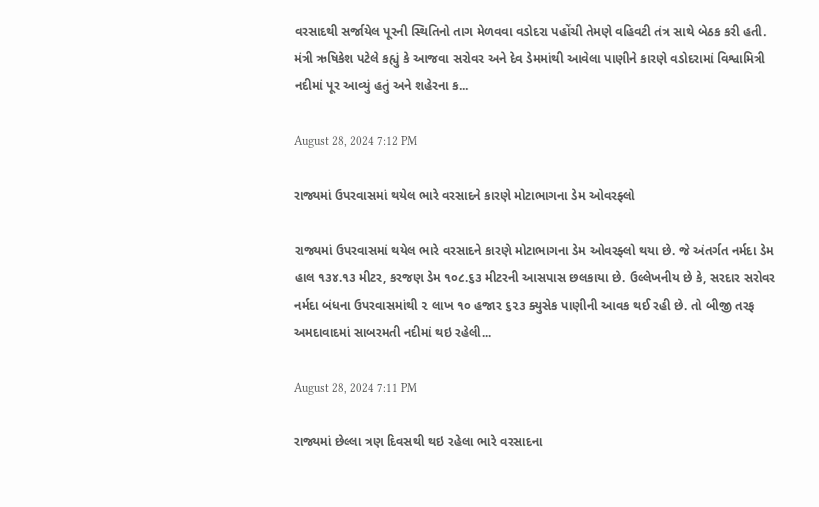વરસાદથી સર્જાયેલ પૂરની સ્થિતિનો તાગ મેળવવા વડોદરા પહોંચી તેમણે વહિવટી તંત્ર સાથે બેઠક કરી હતી. મંત્રી ઋષિકેશ પટેલે કહ્યું કે આજવા સરોવર અને દેવ ડેમમાંથી આવેલા પાણીને કારણે વડોદરામાં વિશ્વામિત્રી નદીમાં પૂર આવ્યું હતું અને શહેરના ક...

August 28, 2024 7:12 PM

રાજ્યમાં ઉપરવાસમાં થયેલ ભારે વરસાદને કારણે મોટાભાગના ડેમ ઓવરફ્લો

રાજ્યમાં ઉપરવાસમાં થયેલ ભારે વરસાદને કારણે મોટાભાગના ડેમ ઓવરફ્લો થયા છે. જે અંતર્ગત નર્મદા ડેમ હાલ ૧૩૪.૧૩ મીટર, કરજણ ડેમ ૧૦૮.૬૩ મીટરની આસપાસ છલકાયા છે. ઉલ્લેખનીય છે કે, સરદાર સરોવર નર્મદા બંધના ઉપરવાસમાંથી ૨ લાખ ૧૦ હજાર ૬૨૩ ક્યુસેક પાણીની આવક થઈ રહી છે. તો બીજી તરફ અમદાવાદમાં સાબરમતી નદીમાં થઇ રહેલી...

August 28, 2024 7:11 PM

રાજ્યમાં છેલ્લા ત્રણ દિવસથી થઇ રહેલા ભારે વરસાદના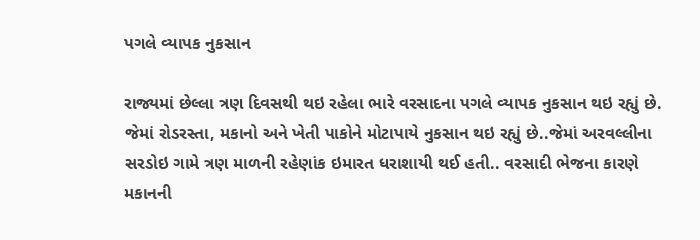પગલે વ્યાપક નુકસાન

રાજ્યમાં છેલ્લા ત્રણ દિવસથી થઇ રહેલા ભારે વરસાદના પગલે વ્યાપક નુકસાન થઇ રહ્યું છે. જેમાં રોડરસ્તા, મકાનો અને ખેતી પાકોને મોટાપાયે નુકસાન થઇ રહ્યું છે..જેમાં અરવલ્લીના સરડોઇ ગામે ત્રણ માળની રહેણાંક ઇમારત ધરાશાયી થઈ હતી.. વરસાદી ભેજના કારણે મકાનની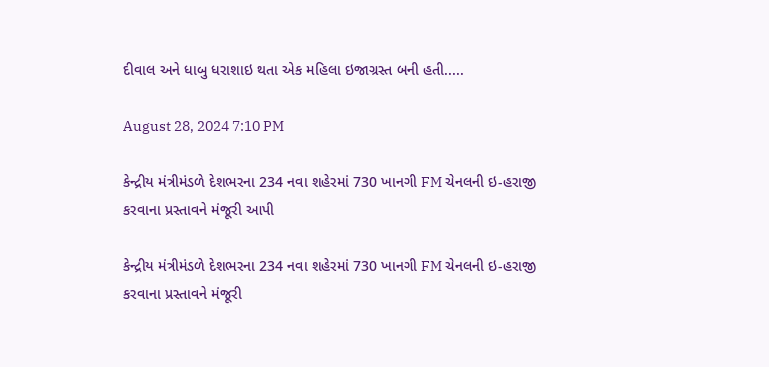દીવાલ અને ધાબુ ધરાશાઇ થતા એક મહિલા ઇજાગ્રસ્ત બની હતી.....

August 28, 2024 7:10 PM

કેન્દ્રીય મંત્રીમંડળે દેશભરના 234 નવા શહેરમાં 730 ખાનગી FM ચેનલની ઇ-હરાજી કરવાના પ્રસ્તાવને મંજૂરી આપી

કેન્દ્રીય મંત્રીમંડળે દેશભરના 234 નવા શહેરમાં 730 ખાનગી FM ચેનલની ઇ-હરાજી કરવાના પ્રસ્તાવને મંજૂરી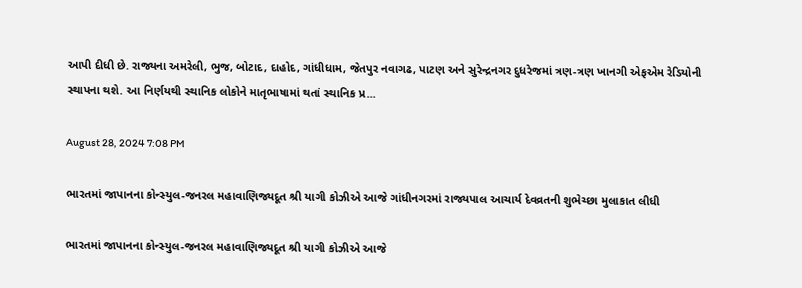આપી દીધી છે. રાજ્યના અમરેલી, ભુજ, બોટાદ, દાહોદ, ગાંધીધામ, જેતપુર નવાગઢ, પાટણ અને સુરેન્દ્રનગર દુધરેજમાં ત્રણ-ત્રણ ખાનગી એફએમ રેડિયોની સ્થાપના થશે. આ નિર્ણયથી સ્થાનિક લોકોને માતૃભાષામાં થતાં સ્થાનિક પ્ર...

August 28, 2024 7:08 PM

ભારતમાં જાપાનના કોન્સ્યુલ-જનરલ મહાવાણિજ્યદૂત શ્રી યાગી કોઝીએ આજે ગાંધીનગરમાં રાજ્યપાલ આચાર્ય દેવવ્રતની શુભેચ્છા મુલાકાત લીધી

ભારતમાં જાપાનના કોન્સ્યુલ-જનરલ મહાવાણિજ્યદૂત શ્રી યાગી કોઝીએ આજે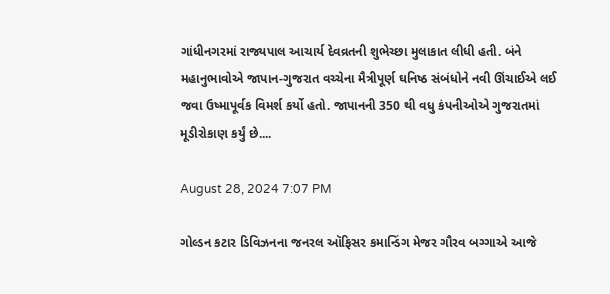ગાંધીનગરમાં રાજ્યપાલ આચાર્ય દેવવ્રતની શુભેચ્છા મુલાકાત લીધી હતી. બંને મહાનુભાવોએ જાપાન-ગુજરાત વચ્ચેના મૈત્રીપૂર્ણ ઘનિષ્ઠ સંબંધોને નવી ઊંચાઈએ લઈ જવા ઉષ્માપૂર્વક વિમર્શ કર્યો હતો. જાપાનની 350 થી વધુ કંપનીઓએ ગુજરાતમાં મૂડીરોકાણ કર્યું છે....

August 28, 2024 7:07 PM

ગોલ્ડન કટાર ડિવિઝનના જનરલ ઑફિસર કમાન્ડિંગ મેજર ગૌરવ બગ્ગાએ આજે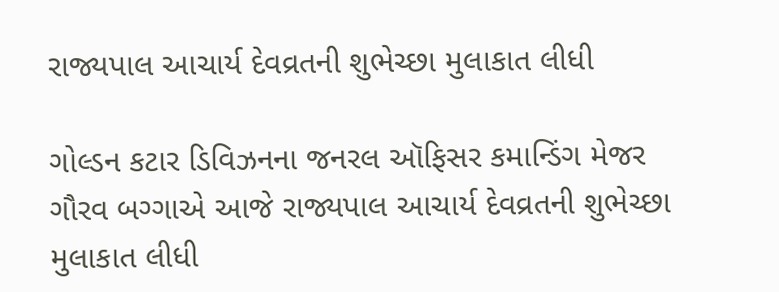રાજ્યપાલ આચાર્ય દેવવ્રતની શુભેચ્છા મુલાકાત લીધી

ગોલ્ડન કટાર ડિવિઝનના જનરલ ઑફિસર કમાન્ડિંગ મેજર ગૌરવ બગ્ગાએ આજે રાજ્યપાલ આચાર્ય દેવવ્રતની શુભેચ્છા મુલાકાત લીધી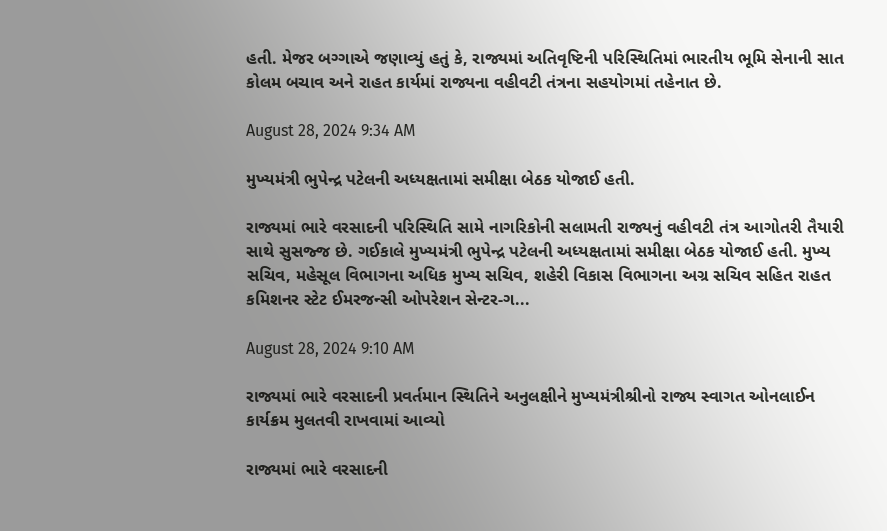હતી. મેજર બગ્ગાએ જણાવ્યું હતું કે, રાજ્યમાં અતિવૃષ્ટિની પરિસ્થિતિમાં ભારતીય ભૂમિ સેનાની સાત કોલમ બચાવ અને રાહત કાર્યમાં રાજ્યના વહીવટી તંત્રના સહયોગમાં તહેનાત છે.

August 28, 2024 9:34 AM

મુખ્યમંત્રી ભુપેન્દ્ર પટેલની અધ્યક્ષતામાં સમીક્ષા બેઠક યોજાઈ હતી.

રાજ્યમાં ભારે વરસાદની પરિસ્થિતિ સામે નાગરિકોની સલામતી રાજ્યનું વહીવટી તંત્ર આગોતરી તૈયારી સાથે સુસજ્જ છે. ગઈકાલે મુખ્યમંત્રી ભુપેન્દ્ર પટેલની અધ્યક્ષતામાં સમીક્ષા બેઠક યોજાઈ હતી. મુખ્ય સચિવ, મહેસૂલ વિભાગના અધિક મુખ્ય સચિવ, શહેરી વિકાસ વિભાગના અગ્ર સચિવ સહિત રાહત કમિશનર સ્ટેટ ઈમરજન્સી ઓપરેશન સેન્ટર-ગ...

August 28, 2024 9:10 AM

રાજ્યમાં ભારે વરસાદની પ્રવર્તમાન સ્થિતિને અનુલક્ષીને મુખ્યમંત્રીશ્રીનો રાજ્ય સ્વાગત ઓનલાઈન કાર્યક્રમ મુલતવી રાખવામાં આવ્યો

રાજ્યમાં ભારે વરસાદની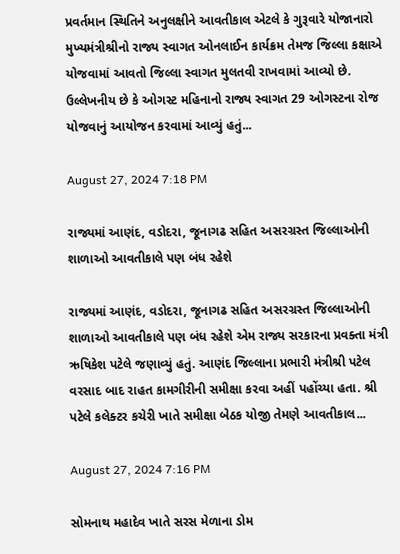પ્રવર્તમાન સ્થિતિને અનુલક્ષીને આવતીકાલ એટલે કે ગુરૂવારે યોજાનારો મુખ્યમંત્રીશ્રીનો રાજ્ય સ્વાગત ઓનલાઈન કાર્યક્રમ તેમજ જિલ્લા કક્ષાએ યોજવામાં આવતો જિલ્લા સ્વાગત મુલતવી રાખવામાં આવ્યો છે. ઉલ્લેખનીય છે કે ઓગસ્ટ મહિનાનો રાજ્ય સ્વાગત 29 ઓગસ્ટના રોજ યોજવાનું આયોજન કરવામાં આવ્યું હતું...

August 27, 2024 7:18 PM

રાજ્યમાં આણંદ, વડોદરા, જૂનાગઢ સહિત અસરગ્રસ્ત જિલ્લાઓની શાળાઓ આવતીકાલે પણ બંધ રહેશે

રાજ્યમાં આણંદ, વડોદરા, જૂનાગઢ સહિત અસરગ્રસ્ત જિલ્લાઓની શાળાઓ આવતીકાલે પણ બંધ રહેશે એમ રાજ્ય સરકારના પ્રવક્તા મંત્રી ઋષિકેશ પટેલે જણાવ્યું હતું. આણંદ જિલ્લાના પ્રભારી મંત્રીશ્રી પટેલ વરસાદ બાદ રાહત કામગીરીની સમીક્ષા કરવા અહીં પહોંચ્યા હતા. શ્રી પટેલે કલેક્ટર કચેરી ખાતે સમીક્ષા બેઠક યોજી તેમણે આવતીકાલ...

August 27, 2024 7:16 PM

સોમનાથ મહાદેવ ખાતે સરસ મેળાના ડોમ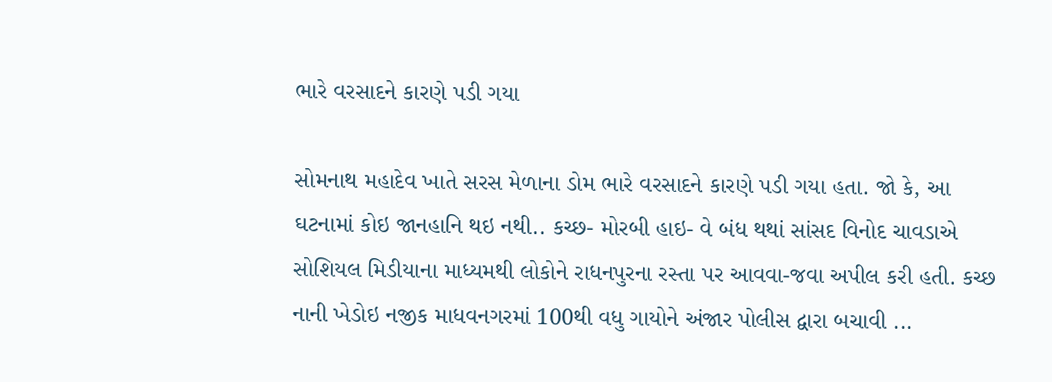ભારે વરસાદને કારણે પડી ગયા

સોમનાથ મહાદેવ ખાતે સરસ મેળાના ડોમ ભારે વરસાદને કારણે પડી ગયા હતા. જો કે, આ ઘટનામાં કોઇ જાનહાનિ થઇ નથી.. કચ્છ- મોરબી હાઇ- વે બંધ થથાં સાંસદ વિનોદ ચાવડાએ સોશિયલ મિડીયાના માધ્યમથી લોકોને રાધનપુરના રસ્તા પર આવવા-જવા અપીલ કરી હતી. કચ્છ નાની ખેડોઇ નજીક માધવનગરમાં 100થી વધુ ગાયોને અંજાર પોલીસ દ્વારા બચાવી ...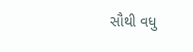સૌથી વધુ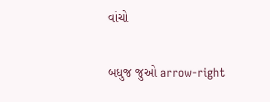વાંચો

બધુજ જુઓ arrow-right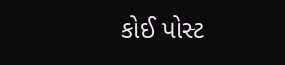કોઈ પોસ્ટ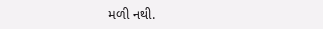મળી નથી.